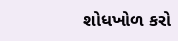શોધખોળ કરો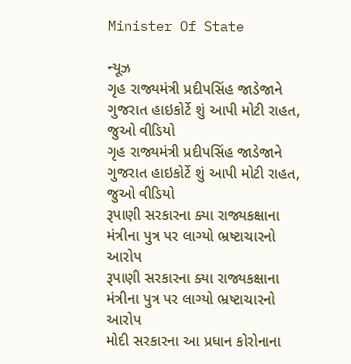Minister Of State

ન્યૂઝ
ગૃહ રાજ્યમંત્રી પ્રદીપસિંહ જાડેજાને ગુજરાત હાઇકોર્ટે શું આપી મોટી રાહત, જુઓ વીડિયો
ગૃહ રાજ્યમંત્રી પ્રદીપસિંહ જાડેજાને ગુજરાત હાઇકોર્ટે શું આપી મોટી રાહત, જુઓ વીડિયો
રૂપાણી સરકારના ક્યા રાજ્યકક્ષાના મંત્રીના પુત્ર પર લાગ્યો ભ્રષ્ટાચારનો આરોપ
રૂપાણી સરકારના ક્યા રાજ્યકક્ષાના મંત્રીના પુત્ર પર લાગ્યો ભ્રષ્ટાચારનો આરોપ
મોદી સરકારના આ પ્રધાન કોરોનાના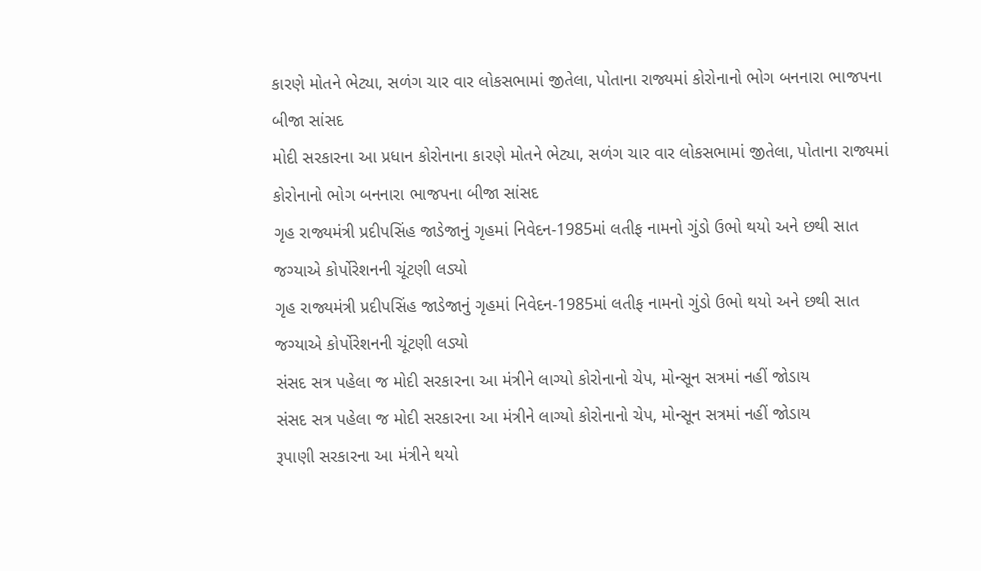કારણે મોતને ભેટ્યા, સળંગ ચાર વાર લોકસભામાં જીતેલા, પોતાના રાજ્યમાં કોરોનાનો ભોગ બનનારા ભાજપના બીજા સાંસદ
મોદી સરકારના આ પ્રધાન કોરોનાના કારણે મોતને ભેટ્યા, સળંગ ચાર વાર લોકસભામાં જીતેલા, પોતાના રાજ્યમાં કોરોનાનો ભોગ બનનારા ભાજપના બીજા સાંસદ
ગૃહ રાજ્યમંત્રી પ્રદીપસિંહ જાડેજાનું ગૃહમાં નિવેદન-1985માં લતીફ નામનો ગુંડો ઉભો થયો અને છથી સાત જગ્યાએ કોર્પોરેશનની ચૂંટણી લડ્યો
ગૃહ રાજ્યમંત્રી પ્રદીપસિંહ જાડેજાનું ગૃહમાં નિવેદન-1985માં લતીફ નામનો ગુંડો ઉભો થયો અને છથી સાત જગ્યાએ કોર્પોરેશનની ચૂંટણી લડ્યો
સંસદ સત્ર પહેલા જ મોદી સરકારના આ મંત્રીને લાગ્યો કોરોનાનો ચેપ, મોન્સૂન સત્રમાં નહીં જોડાય
સંસદ સત્ર પહેલા જ મોદી સરકારના આ મંત્રીને લાગ્યો કોરોનાનો ચેપ, મોન્સૂન સત્રમાં નહીં જોડાય
રૂપાણી સરકારના આ મંત્રીને થયો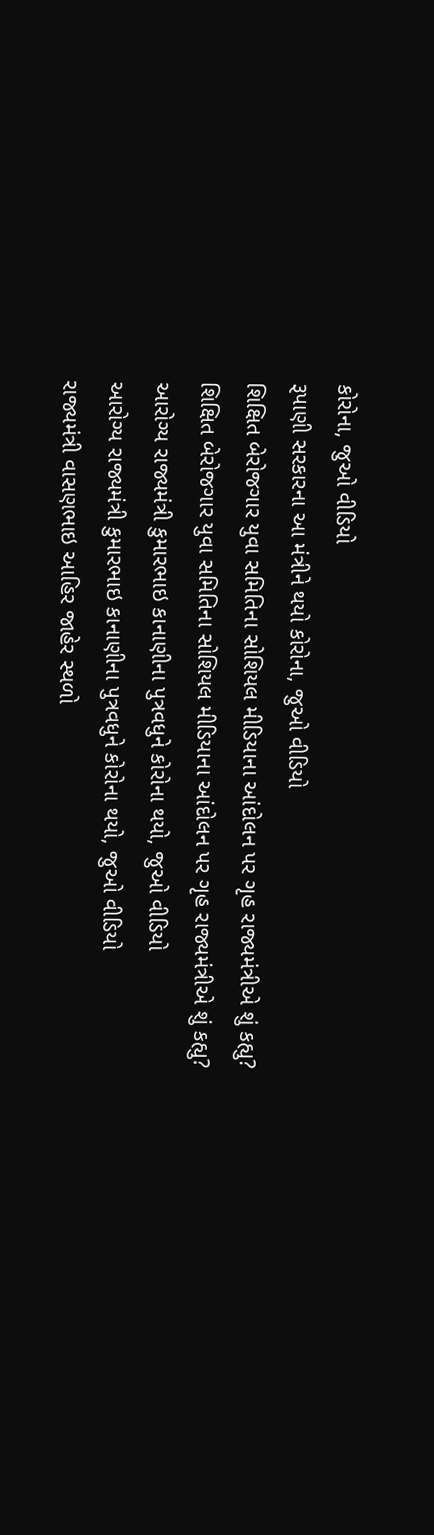કોરોના, જુઓ વીડિયો
રૂપાણી સરકારના આ મંત્રીને થયો કોરોના, જુઓ વીડિયો
શિક્ષિત બેરોજગાર યુવા સમિતિના સોશિયલ મીડિયાના આંદોલન પર ગૃહ રાજ્યમંત્રીએ શું કહ્યુ?
શિક્ષિત બેરોજગાર યુવા સમિતિના સોશિયલ મીડિયાના આંદોલન પર ગૃહ રાજ્યમંત્રીએ શું કહ્યુ?
આરોગ્ય રાજ્યમંત્રી કુમારભાઇ કાનાણીના પુત્રવધુને કોરોના થયો, જુઓ વીડિયો
આરોગ્ય રાજ્યમંત્રી કુમારભાઇ કાનાણીના પુત્રવધુને કોરોના થયો, જુઓ વીડિયો
રાજ્યમંત્રી વાસણભાઇ આહિર જાહેર સ્થળો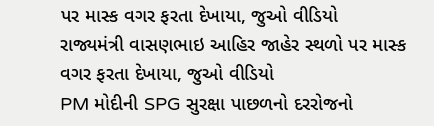પર માસ્ક વગર ફરતા દેખાયા, જુઓ વીડિયો
રાજ્યમંત્રી વાસણભાઇ આહિર જાહેર સ્થળો પર માસ્ક વગર ફરતા દેખાયા, જુઓ વીડિયો
PM મોદીની SPG સુરક્ષા પાછળનો દરરોજનો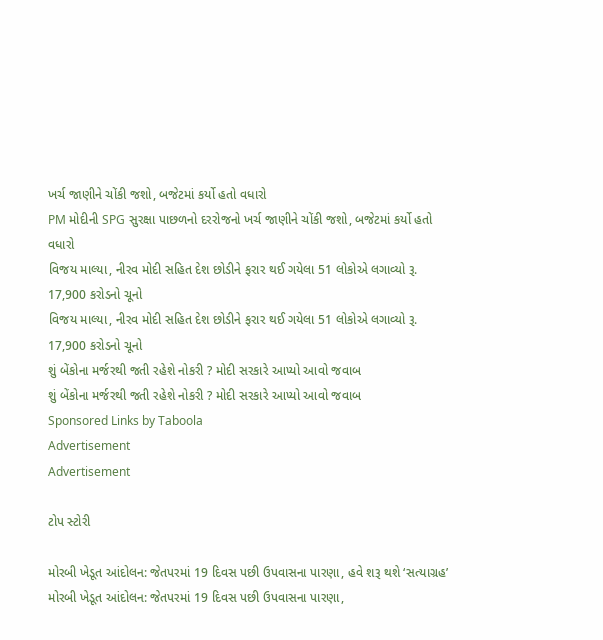ખર્ચ જાણીને ચોંકી જશો, બજેટમાં કર્યો હતો વધારો
PM મોદીની SPG સુરક્ષા પાછળનો દરરોજનો ખર્ચ જાણીને ચોંકી જશો, બજેટમાં કર્યો હતો વધારો
વિજય માલ્યા, નીરવ મોદી સહિત દેશ છોડીને ફરાર થઈ ગયેલા 51 લોકોએ લગાવ્યો રૂ. 17,900 કરોડનો ચૂનો
વિજય માલ્યા, નીરવ મોદી સહિત દેશ છોડીને ફરાર થઈ ગયેલા 51 લોકોએ લગાવ્યો રૂ. 17,900 કરોડનો ચૂનો
શું બેંકોના મર્જરથી જતી રહેશે નોકરી ? મોદી સરકારે આપ્યો આવો જવાબ
શું બેંકોના મર્જરથી જતી રહેશે નોકરી ? મોદી સરકારે આપ્યો આવો જવાબ
Sponsored Links by Taboola
Advertisement
Advertisement

ટોપ સ્ટોરી

મોરબી ખેડૂત આંદોલન: જેતપરમાં 19 દિવસ પછી ઉપવાસના પારણા, હવે શરૂ થશે ‘સત્યાગ્રહ’
મોરબી ખેડૂત આંદોલન: જેતપરમાં 19 દિવસ પછી ઉપવાસના પારણા,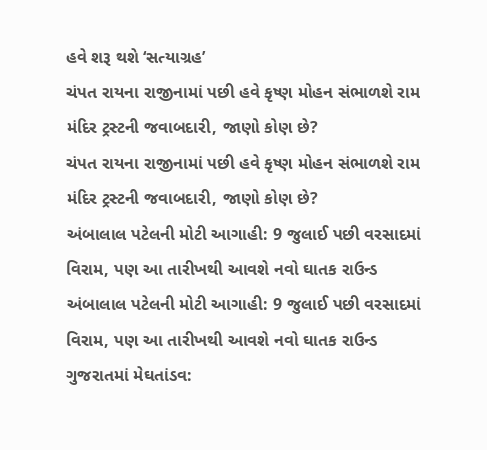હવે શરૂ થશે ‘સત્યાગ્રહ’
ચંપત રાયના રાજીનામાં પછી હવે કૃષ્ણ મોહન સંભાળશે રામ મંદિર ટ્રસ્ટની જવાબદારી, જાણો કોણ છે?
ચંપત રાયના રાજીનામાં પછી હવે કૃષ્ણ મોહન સંભાળશે રામ મંદિર ટ્રસ્ટની જવાબદારી, જાણો કોણ છે?
અંબાલાલ પટેલની મોટી આગાહી: 9 જુલાઈ પછી વરસાદમાં વિરામ, પણ આ તારીખથી આવશે નવો ઘાતક રાઉન્ડ
અંબાલાલ પટેલની મોટી આગાહી: 9 જુલાઈ પછી વરસાદમાં વિરામ, પણ આ તારીખથી આવશે નવો ઘાતક રાઉન્ડ
ગુજરાતમાં મેઘતાંડવ: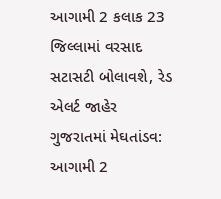આગામી 2 કલાક 23 જિલ્લામાં વરસાદ સટાસટી બોલાવશે, રેડ એલર્ટ જાહેર
ગુજરાતમાં મેઘતાંડવ: આગામી 2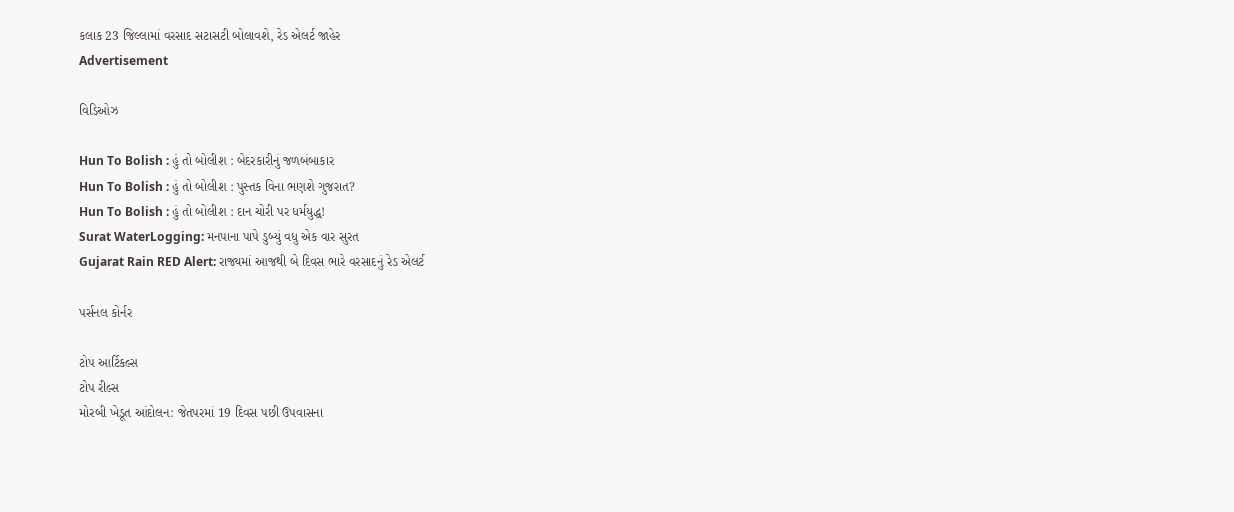કલાક 23 જિલ્લામાં વરસાદ સટાસટી બોલાવશે, રેડ એલર્ટ જાહેર
Advertisement

વિડિઓઝ

Hun To Bolish : હું તો બોલીશ : બેદરકારીનું જળબંબાકાર
Hun To Bolish : હું તો બોલીશ : પુસ્તક વિના ભણશે ગુજરાત?
Hun To Bolish : હું તો બોલીશ : દાન ચોરી પર ધર્મયુદ્ધ!
Surat WaterLogging: મનપાના પાપે ડુબ્યું વધુ એક વાર સુરત
Gujarat Rain RED Alert: રાજ્યમાં આજથી બે દિવસ ભારે વરસાદનું રેડ એલર્ટ

પર્સનલ કોર્નર

ટોપ આર્ટિકલ્સ
ટોપ રીલ્સ
મોરબી ખેડૂત આંદોલન: જેતપરમાં 19 દિવસ પછી ઉપવાસના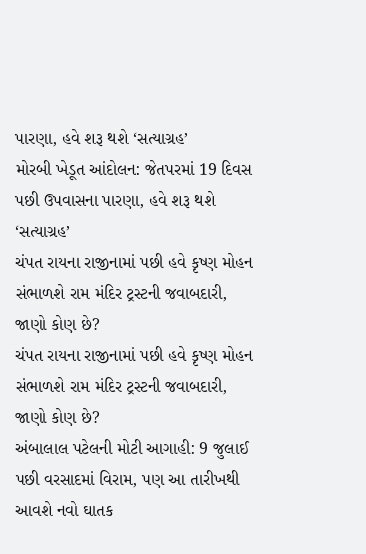પારણા, હવે શરૂ થશે ‘સત્યાગ્રહ’
મોરબી ખેડૂત આંદોલન: જેતપરમાં 19 દિવસ પછી ઉપવાસના પારણા, હવે શરૂ થશે ‘સત્યાગ્રહ’
ચંપત રાયના રાજીનામાં પછી હવે કૃષ્ણ મોહન સંભાળશે રામ મંદિર ટ્રસ્ટની જવાબદારી, જાણો કોણ છે?
ચંપત રાયના રાજીનામાં પછી હવે કૃષ્ણ મોહન સંભાળશે રામ મંદિર ટ્રસ્ટની જવાબદારી, જાણો કોણ છે?
અંબાલાલ પટેલની મોટી આગાહી: 9 જુલાઈ પછી વરસાદમાં વિરામ, પણ આ તારીખથી આવશે નવો ઘાતક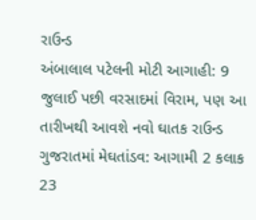રાઉન્ડ
અંબાલાલ પટેલની મોટી આગાહી: 9 જુલાઈ પછી વરસાદમાં વિરામ, પણ આ તારીખથી આવશે નવો ઘાતક રાઉન્ડ
ગુજરાતમાં મેઘતાંડવ: આગામી 2 કલાક 23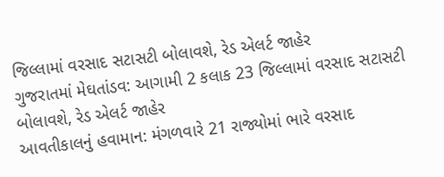જિલ્લામાં વરસાદ સટાસટી બોલાવશે, રેડ એલર્ટ જાહેર
ગુજરાતમાં મેઘતાંડવ: આગામી 2 કલાક 23 જિલ્લામાં વરસાદ સટાસટી બોલાવશે, રેડ એલર્ટ જાહેર
આવતીકાલનું હવામાન: મંગળવારે 21 રાજ્યોમાં ભારે વરસાદ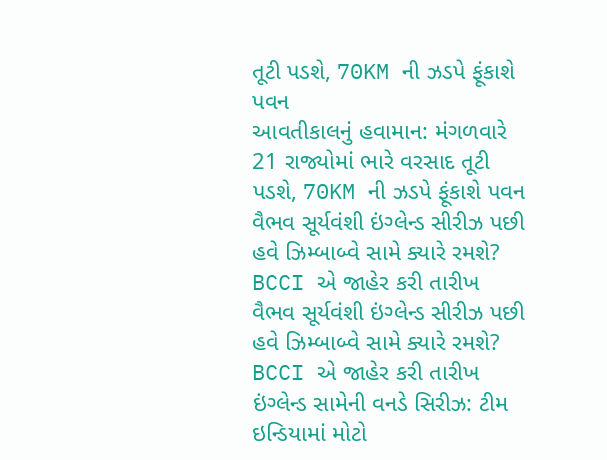તૂટી પડશે, 70KM ની ઝડપે ફૂંકાશે પવન
આવતીકાલનું હવામાન: મંગળવારે 21 રાજ્યોમાં ભારે વરસાદ તૂટી પડશે, 70KM ની ઝડપે ફૂંકાશે પવન
વૈભવ સૂર્યવંશી ઇંગ્લેન્ડ સીરીઝ પછી હવે ઝિમ્બાબ્વે સામે ક્યારે રમશે? BCCI એ જાહેર કરી તારીખ
વૈભવ સૂર્યવંશી ઇંગ્લેન્ડ સીરીઝ પછી હવે ઝિમ્બાબ્વે સામે ક્યારે રમશે? BCCI એ જાહેર કરી તારીખ
ઇંગ્લેન્ડ સામેની વનડે સિરીઝ: ટીમ ઇન્ડિયામાં મોટો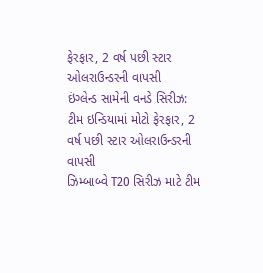ફેરફાર, 2 વર્ષ પછી સ્ટાર ઓલરાઉન્ડરની વાપસી
ઇંગ્લેન્ડ સામેની વનડે સિરીઝ: ટીમ ઇન્ડિયામાં મોટો ફેરફાર, 2 વર્ષ પછી સ્ટાર ઓલરાઉન્ડરની વાપસી
ઝિમ્બાબ્વે T20 સિરીઝ માટે ટીમ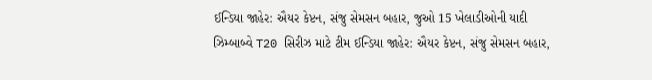ઈન્ડિયા જાહેર: ઐયર કેપ્ટન, સંજુ સેમસન બહાર, જુઓ 15 ખેલાડીઓની યાદી
ઝિમ્બાબ્વે T20 સિરીઝ માટે ટીમ ઈન્ડિયા જાહેર: ઐયર કેપ્ટન, સંજુ સેમસન બહાર,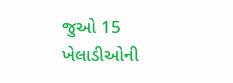જુઓ 15 ખેલાડીઓની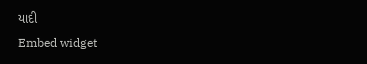યાદી
Embed widget